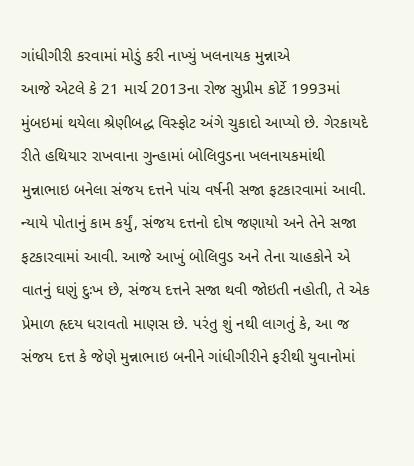ગાંધીગીરી કરવામાં મોડું કરી નાખ્યું ખલનાયક મુન્નાએ
આજે એટલે કે 21 માર્ચ 2013ના રોજ સુપ્રીમ કોર્ટે 1993માં મુંબઇમાં થયેલા શ્રેણીબદ્ધ વિસ્ફોટ અંગે ચુકાદો આપ્યો છે. ગેરકાયદે રીતે હથિયાર રાખવાના ગુન્હામાં બોલિવુડના ખલનાયકમાંથી મુન્નાભાઇ બનેલા સંજય દત્તને પાંચ વર્ષની સજા ફટકારવામાં આવી. ન્યાયે પોતાનું કામ કર્યું, સંજય દત્તનો દોષ જણાયો અને તેને સજા ફટકારવામાં આવી. આજે આખું બોલિવુડ અને તેના ચાહકોને એ વાતનું ઘણું દુઃખ છે, સંજય દત્તને સજા થવી જોઇતી નહોતી, તે એક પ્રેમાળ હૃદય ધરાવતો માણસ છે. પરંતુ શું નથી લાગતું કે, આ જ સંજય દત્ત કે જેણે મુન્નાભાઇ બનીને ગાંધીગીરીને ફરીથી યુવાનોમાં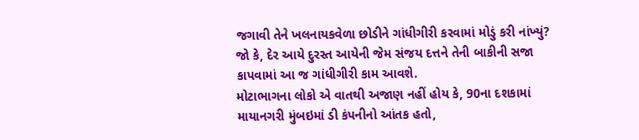જગાવી તેને ખલનાયકવેળા છોડીને ગાંધીગીરી કરવામાં મોડું કરી નાંખ્યું? જો કે, દેર આયે દુરસ્ત આયેની જેમ સંજય દત્તને તેની બાકીની સજા કાપવામાં આ જ ગાંધીગીરી કામ આવશે.
મોટાભાગના લોકો એ વાતથી અજાણ નહીં હોય કે, 90ના દશકામાં માયાનગરી મુંબઇમાં ડી કંપનીનો આંતક હતો,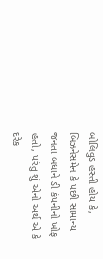બોલિવુડ હસ્તી હોય કે, બિઝનેસમેન કે પછી સામાન્ય જનતા બધાને ડી કંપનીનો ખોફ હતો, પરંતુ શું એનો અર્થ એ કે દરેક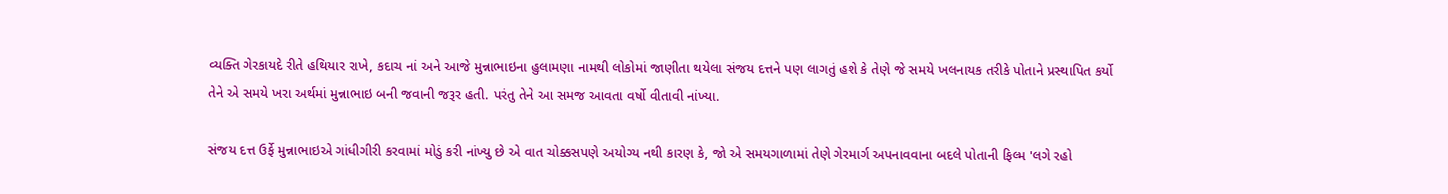વ્યક્તિ ગેરકાયદે રીતે હથિયાર રાખે, કદાચ નાં અને આજે મુન્નાભાઇના હુલામણા નામથી લોકોમાં જાણીતા થયેલા સંજય દત્તને પણ લાગતું હશે કે તેણે જે સમયે ખલનાયક તરીકે પોતાને પ્રસ્થાપિત કર્યો તેને એ સમયે ખરા અર્થમાં મુન્નાભાઇ બની જવાની જરૂર હતી. પરંતુ તેને આ સમજ આવતા વર્ષો વીતાવી નાંખ્યા.

સંજય દત્ત ઉર્ફે મુન્નાભાઇએ ગાંધીગીરી કરવામાં મોડું કરી નાંખ્યુ છે એ વાત ચોક્કસપણે અયોગ્ય નથી કારણ કે, જો એ સમયગાળામાં તેણે ગેરમાર્ગ અપનાવવાના બદલે પોતાની ફિલ્મ 'લગે રહો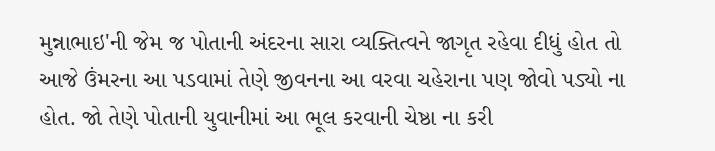મુન્નાભાઇ'ની જેમ જ પોતાની અંદરના સારા વ્યક્તિત્વને જાગૃત રહેવા દીધું હોત તો આજે ઉંમરના આ પડવામાં તેણે જીવનના આ વરવા ચહેરાના પણ જોવો પડ્યો ના હોત. જો તેણે પોતાની યુવાનીમાં આ ભૂલ કરવાની ચેષ્ઠા ના કરી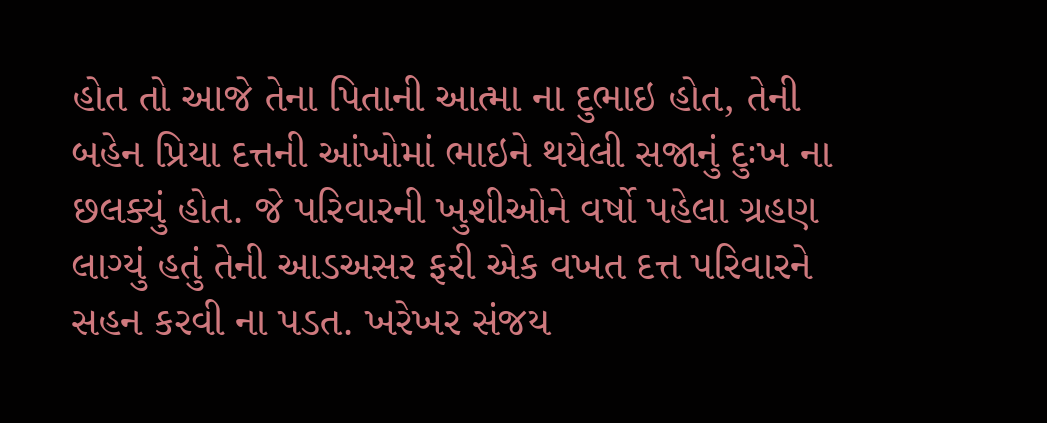હોત તો આજે તેના પિતાની આત્મા ના દુભાઇ હોત, તેની બહેન પ્રિયા દત્તની આંખોમાં ભાઇને થયેલી સજાનું દુઃખ ના છલક્યું હોત. જે પરિવારની ખુશીઓને વર્ષો પહેલા ગ્રહણ લાગ્યું હતું તેની આડઅસર ફરી એક વખત દત્ત પરિવારને સહન કરવી ના પડત. ખરેખર સંજય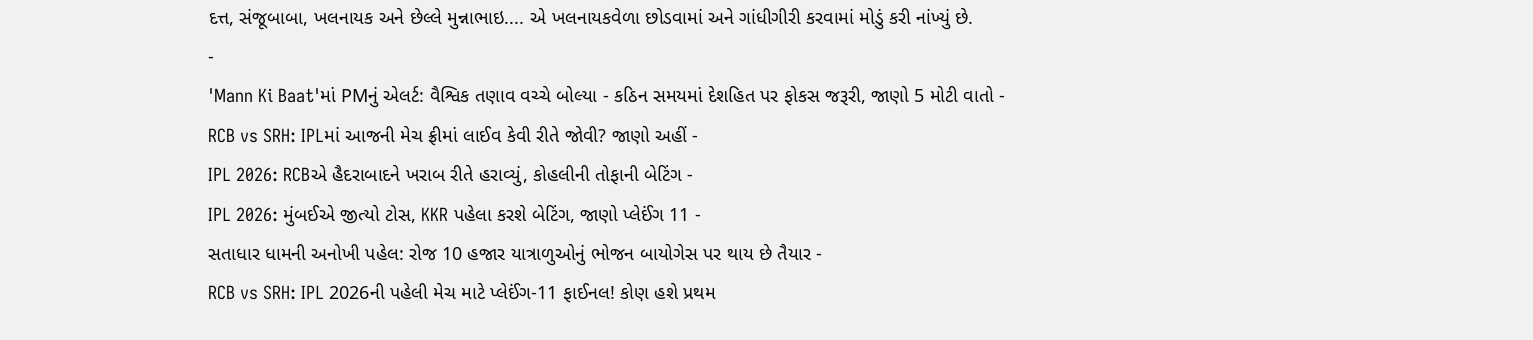દત્ત, સંજૂબાબા, ખલનાયક અને છેલ્લે મુન્નાભાઇ.... એ ખલનાયકવેળા છોડવામાં અને ગાંધીગીરી કરવામાં મોડું કરી નાંખ્યું છે.
-
'Mann Ki Baat'માં PMનું એલર્ટ: વૈશ્વિક તણાવ વચ્ચે બોલ્યા - કઠિન સમયમાં દેશહિત પર ફોકસ જરૂરી, જાણો 5 મોટી વાતો -
RCB vs SRH: IPLમાં આજની મેચ ફ્રીમાં લાઈવ કેવી રીતે જોવી? જાણો અહીં -
IPL 2026: RCBએ હૈદરાબાદને ખરાબ રીતે હરાવ્યું, કોહલીની તોફાની બેટિંગ -
IPL 2026: મુંબઈએ જીત્યો ટોસ, KKR પહેલા કરશે બેટિંગ, જાણો પ્લેઈંગ 11 -
સતાધાર ધામની અનોખી પહેલ: રોજ 10 હજાર યાત્રાળુઓનું ભોજન બાયોગેસ પર થાય છે તૈયાર -
RCB vs SRH: IPL 2026ની પહેલી મેચ માટે પ્લેઈંગ-11 ફાઈનલ! કોણ હશે પ્રથમ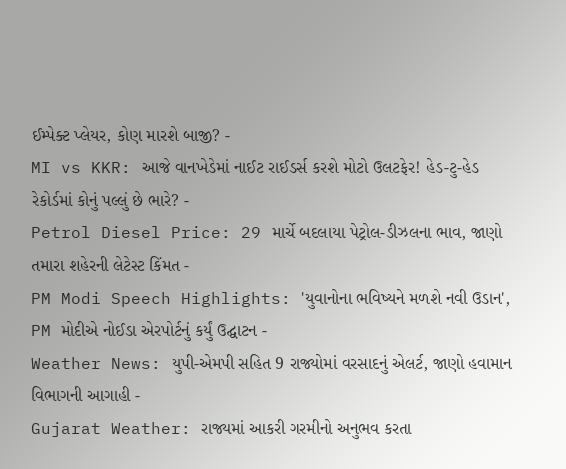ઈમ્પેક્ટ પ્લેયર, કોણ મારશે બાજી? -
MI vs KKR: આજે વાનખેડેમાં નાઈટ રાઈડર્સ કરશે મોટો ઉલટફેર! હેડ-ટુ-હેડ રેકોર્ડમાં કોનું પલ્લું છે ભારે? -
Petrol Diesel Price: 29 માર્ચે બદલાયા પેટ્રોલ-ડીઝલના ભાવ, જાણો તમારા શહેરની લેટેસ્ટ કિંમત -
PM Modi Speech Highlights: 'યુવાનોના ભવિષ્યને મળશે નવી ઉડાન', PM મોદીએ નોઈડા એરપોર્ટનું કર્યું ઉદ્ઘાટન -
Weather News: યુપી-એમપી સહિત 9 રાજ્યોમાં વરસાદનું એલર્ટ, જાણો હવામાન વિભાગની આગાહી -
Gujarat Weather: રાજ્યમાં આકરી ગરમીનો અનુભવ કરતા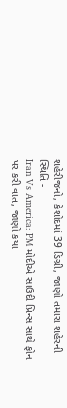શહેરીજનો, કેશોદમાં 39 ડિગ્રી, જાણો તમારા શહેરની સ્થિતિ -
Iran Vs America: PM મોદીએ સાઉદી પ્રિન્સ સાથે ફોન પર કરી વાત, જાણો કયા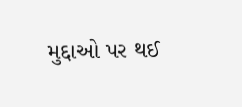મુદ્દાઓ પર થઈ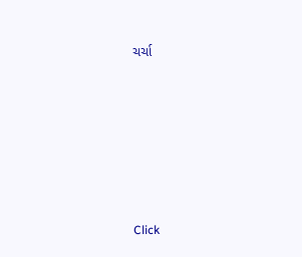ચર્ચા








Click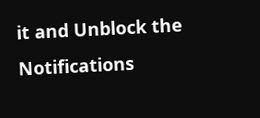it and Unblock the Notifications